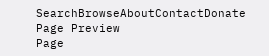SearchBrowseAboutContactDonate
Page Preview
Page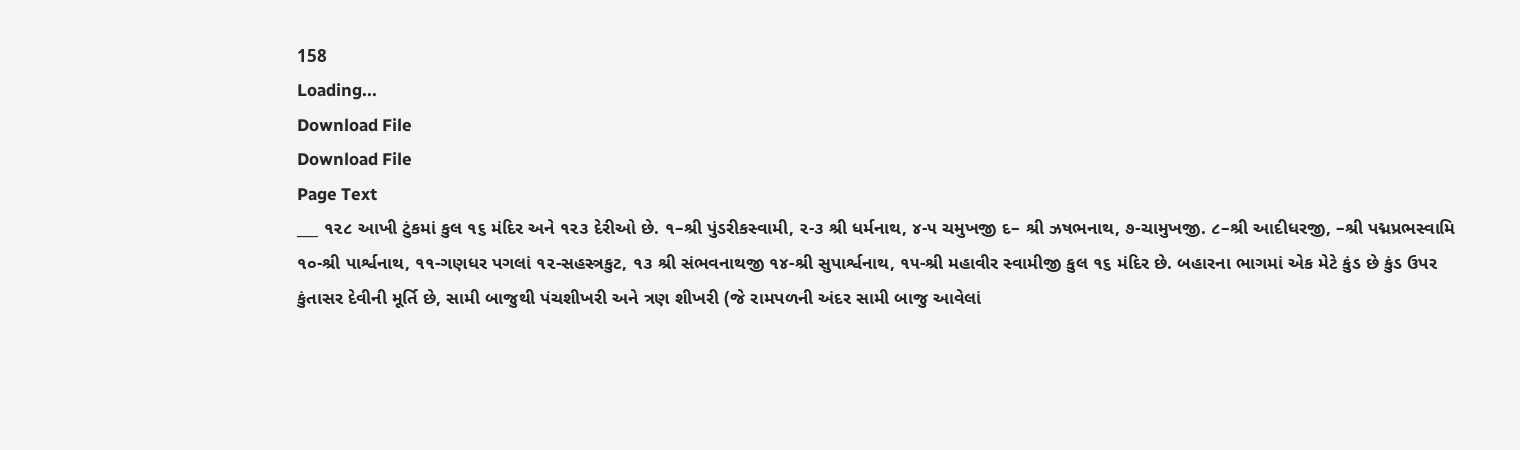158
Loading...
Download File
Download File
Page Text
___ ૧૨૮ આખી ટુંકમાં કુલ ૧૬ મંદિર અને ૧૨૩ દેરીઓ છે. ૧–શ્રી પુંડરીકસ્વામી, ૨-૩ શ્રી ધર્મનાથ, ૪-૫ ચમુખજી દ– શ્રી ઝષભનાથ, ૭-ચામુખજી. ૮–શ્રી આદીધરજી, –શ્રી પદ્મપ્રભસ્વામિ ૧૦-શ્રી પાર્શ્વનાથ, ૧૧-ગણધર પગલાં ૧૨-સહસ્ત્રકુટ, ૧૩ શ્રી સંભવનાથજી ૧૪-શ્રી સુપાર્શ્વનાથ, ૧૫-શ્રી મહાવીર સ્વામીજી કુલ ૧૬ મંદિર છે. બહારના ભાગમાં એક મેટે કુંડ છે કુંડ ઉપર કુંતાસર દેવીની મૂર્તિ છે, સામી બાજુથી પંચશીખરી અને ત્રણ શીખરી (જે રામપળની અંદર સામી બાજુ આવેલાં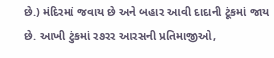છે.) મંદિરમાં જવાય છે અને બહાર આવી દાદાની ટૂંકમાં જાય છે. આખી ટુંકમાં ર૭રર આરસની પ્રતિમાજીઓ,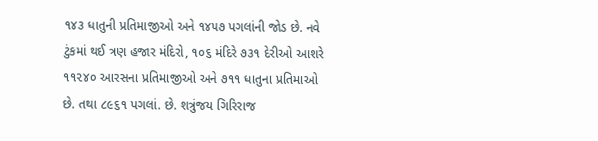૧૪૩ ધાતુની પ્રતિમાજીઓ અને ૧૪૫૭ પગલાંની જોડ છે. નવે ટુંકમાં થઈ ત્રણ હજાર મંદિરો, ૧૦૬ મંદિરે ૭૩૧ દેરીઓ આશરે ૧૧૨૪૦ આરસના પ્રતિમાજીઓ અને ૭૧૧ ધાતુના પ્રતિમાઓ છે. તથા ૮૯૬૧ પગલાં. છે. શત્રુંજય ગિરિરાજ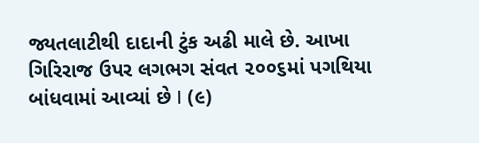જ્યતલાટીથી દાદાની ટુંક અઢી માલે છે. આખા ગિરિરાજ ઉપર લગભગ સંવત ૨૦૦૬માં પગથિયા બાંધવામાં આવ્યાં છે I (૯)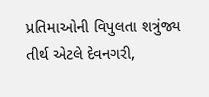પ્રતિમાઓની વિપુલતા શત્રુંજ્ય તીર્થ એટલે દેવનગરી,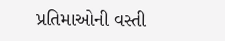પ્રતિમાઓની વસ્તી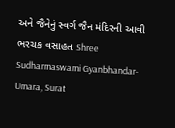અને જૈનેનું સ્વર્ગ જૈન મંદિરની આવી ભરચક વસાહત Shree Sudharmaswami Gyanbhandar-Umara, Surat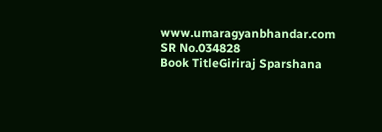www.umaragyanbhandar.com
SR No.034828
Book TitleGiriraj Sparshana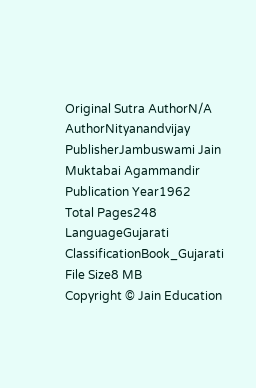Original Sutra AuthorN/A
AuthorNityanandvijay
PublisherJambuswami Jain Muktabai Agammandir
Publication Year1962
Total Pages248
LanguageGujarati
ClassificationBook_Gujarati
File Size8 MB
Copyright © Jain Education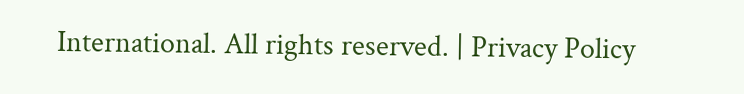International. All rights reserved. | Privacy Policy